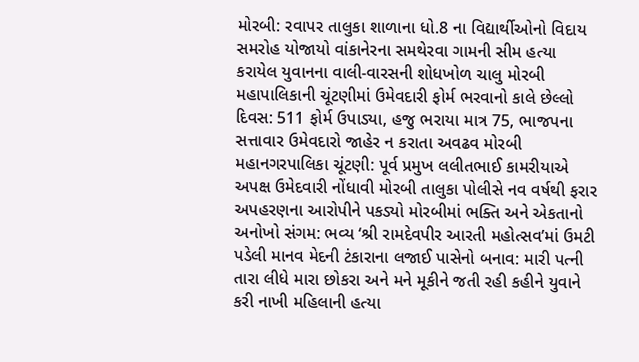મોરબી: રવાપર તાલુકા શાળાના ધો.8 ના વિદ્યાર્થીઓનો વિદાય સમરોહ યોજાયો વાંકાનેરના સમથેરવા ગામની સીમ હત્યા કરાયેલ યુવાનના વાલી-વારસની શોધખોળ ચાલુ મોરબી મહાપાલિકાની ચૂંટણીમાં ઉમેવદારી ફોર્મ ભરવાનો કાલે છેલ્લો દિવસ: 511 ફોર્મ ઉપાડ્યા, હજુ ભરાયા માત્ર 75, ભાજપના સત્તાવાર ઉમેવદારો જાહેર ન કરાતા અવઢવ મોરબી મહાનગરપાલિકા ચૂંટણી: પૂર્વ પ્રમુખ લલીતભાઈ કામરીયાએ અપક્ષ ઉમેદવારી નોંધાવી મોરબી તાલુકા પોલીસે નવ વર્ષથી ફરાર અપહરણના આરોપીને પકડ્યો મોરબીમાં ભક્તિ અને એકતાનો અનોખો સંગમ: ભવ્ય ‘શ્રી રામદેવપીર આરતી મહોત્સવ’માં ઉમટી પડેલી માનવ મેદની ટંકારાના લજાઈ પાસેનો બનાવ: મારી પત્ની તારા લીધે મારા છોકરા અને મને મૂકીને જતી રહી કહીને યુવાને કરી નાખી મહિલાની હત્યા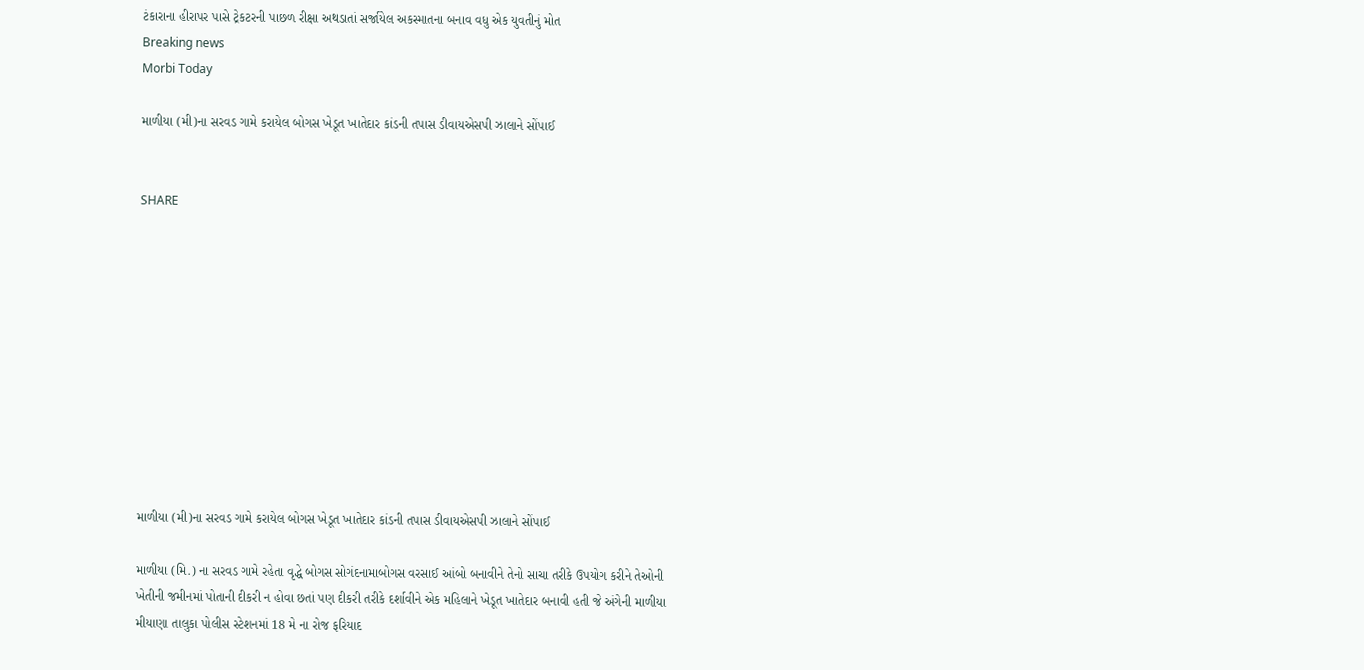ટંકારાના હીરાપર પાસે ટ્રેકટરની પાછળ રીક્ષા અથડાતાં સર્જાયેલ અકસ્માતના બનાવ વધુ એક યુવતીનું મોત
Breaking news
Morbi Today

માળીયા (મી)ના સરવડ ગામે કરાયેલ બોગસ ખેડૂત ખાતેદાર કાંડની તપાસ ડીવાયએસપી ઝાલાને સોંપાઈ


SHARE











માળીયા (મી)ના સરવડ ગામે કરાયેલ બોગસ ખેડૂત ખાતેદાર કાંડની તપાસ ડીવાયએસપી ઝાલાને સોંપાઈ

માળીયા (મિ.) ના સરવડ ગામે રહેતા વૃદ્ધે બોગસ સોગંદનામાબોગસ વરસાઈ આંબો બનાવીને તેનો સાચા તરીકે ઉપયોગ કરીને તેઓની ખેતીની જમીનમાં પોતાની દીકરી ન હોવા છતાં પણ દીકરી તરીકે દર્શાવીને એક મહિલાને ખેડૂત ખાતેદાર બનાવી હતી જે અંગેની માળીયા મીયાણા તાલુકા પોલીસ સ્ટેશનમાં 18 મે ના રોજ ફરિયાદ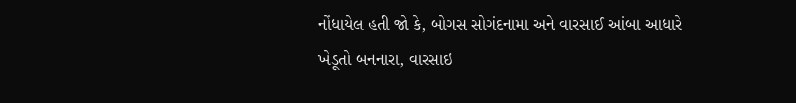નોંધાયેલ હતી જો કે, બોગસ સોગંદનામા અને વારસાઈ આંબા આધારે ખેડૂતો બનનારા, વારસાઇ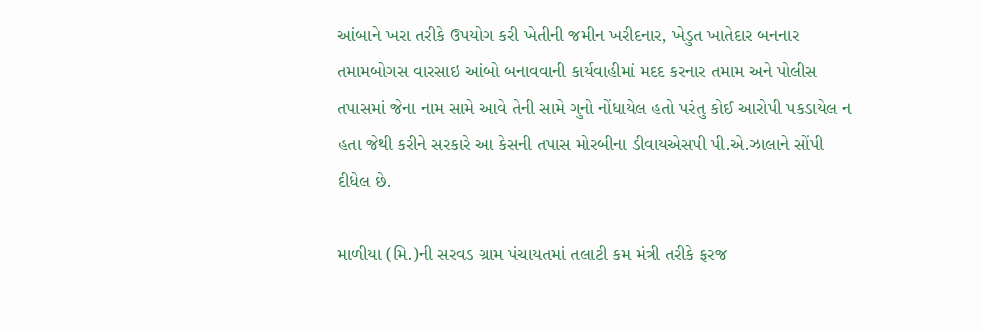આંબાને ખરા તરીકે ઉપયોગ કરી ખેતીની જમીન ખરીદનાર, ખેડુત ખાતેદાર બનનાર તમામબોગસ વારસાઇ આંબો બનાવવાની કાર્યવાહીમાં મદદ કરનાર તમામ અને પોલીસ તપાસમાં જેના નામ સામે આવે તેની સામે ગુનો નોંધાયેલ હતો પરંતુ કોઈ આરોપી પકડાયેલ ન હતા જેથી કરીને સરકારે આ કેસની તપાસ મોરબીના ડીવાયએસપી પી.એ.ઝાલાને સોંપી દીધેલ છે.

માળીયા (મિ.)ની સરવડ ગ્રામ પંચાયતમાં તલાટી કમ મંત્રી તરીકે ફરજ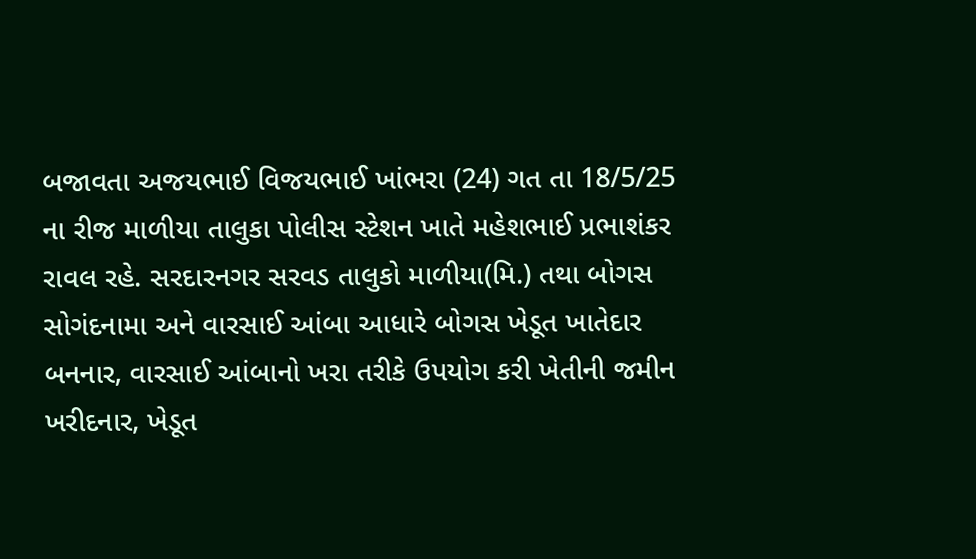બજાવતા અજયભાઈ વિજયભાઈ ખાંભરા (24) ગત તા 18/5/25 ના રીજ માળીયા તાલુકા પોલીસ સ્ટેશન ખાતે મહેશભાઈ પ્રભાશંકર રાવલ રહે. સરદારનગર સરવડ તાલુકો માળીયા(મિ.) તથા બોગસ સોગંદનામા અને વારસાઈ આંબા આધારે બોગસ ખેડૂત ખાતેદાર બનનાર, વારસાઈ આંબાનો ખરા તરીકે ઉપયોગ કરી ખેતીની જમીન ખરીદનાર, ખેડૂત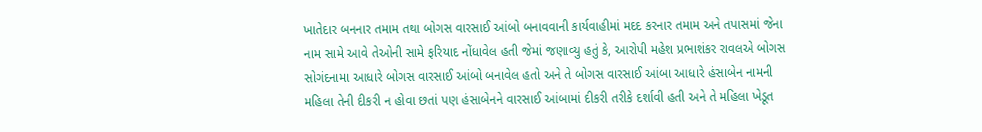ખાતેદાર બનનાર તમામ તથા બોગસ વારસાઈ આંબો બનાવવાની કાર્યવાહીમાં મદદ કરનાર તમામ અને તપાસમાં જેના નામ સામે આવે તેઓની સામે ફરિયાદ નોંધાવેલ હતી જેમાં જણાવ્યુ હતું કે, આરોપી મહેશ પ્રભાશંકર રાવલએ બોગસ સોગંદનામા આધારે બોગસ વારસાઈ આંબો બનાવેલ હતો અને તે બોગસ વારસાઈ આંબા આધારે હંસાબેન નામની મહિલા તેની દીકરી ન હોવા છતાં પણ હંસાબેનને વારસાઈ આંબામાં દીકરી તરીકે દર્શાવી હતી અને તે મહિલા ખેડૂત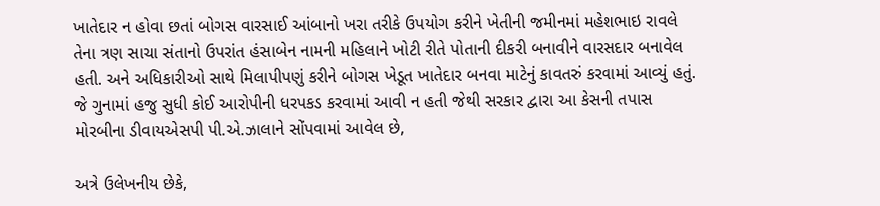ખાતેદાર ન હોવા છતાં બોગસ વારસાઈ આંબાનો ખરા તરીકે ઉપયોગ કરીને ખેતીની જમીનમાં મહેશભાઇ રાવલે તેના ત્રણ સાચા સંતાનો ઉપરાંત હંસાબેન નામની મહિલાને ખોટી રીતે પોતાની દીકરી બનાવીને વારસદાર બનાવેલ હતી. અને અધિકારીઓ સાથે મિલાપીપણું કરીને બોગસ ખેડૂત ખાતેદાર બનવા માટેનું કાવતરું કરવામાં આવ્યું હતું. જે ગુનામાં હજુ સુધી કોઈ આરોપીની ધરપકડ કરવામાં આવી ન હતી જેથી સરકાર દ્વારા આ કેસની તપાસ મોરબીના ડીવાયએસપી પી.એ.ઝાલાને સોંપવામાં આવેલ છે,

અત્રે ઉલેખનીય છેકે,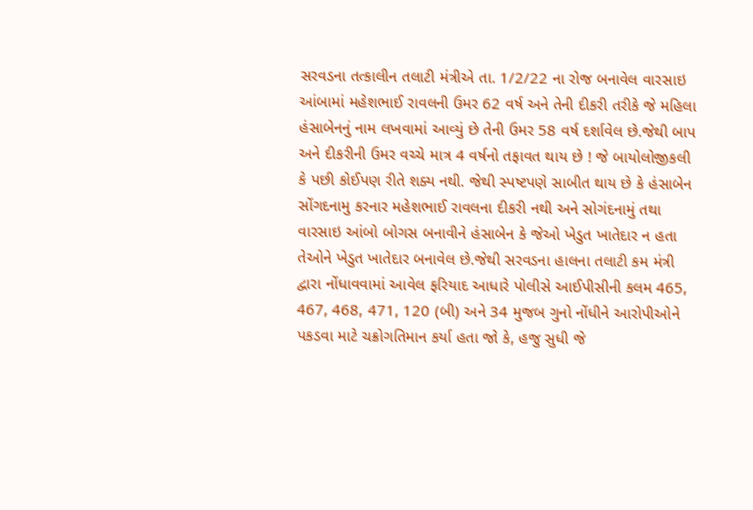સરવડના તત્કાલીન તલાટી મંત્રીએ તા. 1/2/22 ના રોજ બનાવેલ વારસાઇ આંબામાં મહેશભાઈ રાવલની ઉમર 62 વર્ષ અને તેની દીકરી તરીકે જે મહિલા હંસાબેનનું નામ લખવામાં આવ્યું છે તેની ઉમર 58 વર્ષ દર્શાવેલ છે.જેથી બાપ અને દીકરીની ઉમર વચ્ચે માત્ર 4 વર્ષનો તફાવત થાય છે ! જે બાયોલોજીકલી કે પછી કોઈપણ રીતે શક્ય નથી. જેથી સ્પષ્ટપણે સાબીત થાય છે કે હંસાબેન સોંગદનામુ કરનાર મહેશભાઈ રાવલના દીકરી નથી અને સોગંદનામું તથા વારસાઇ આંબો બોગસ બનાવીને હંસાબેન કે જેઓ ખેડુત ખાતેદાર ન હતા તેઓને ખેડુત ખાતેદાર બનાવેલ છે.જેથી સરવડના હાલના તલાટી કમ મંત્રી દ્વારા નોંધાવવામાં આવેલ ફરિયાદ આધારે પોલીસે આઈપીસીની કલમ 465, 467, 468, 471, 120 (બી) અને 34 મુજબ ગુનો નોંધીને આરોપીઓને પકડવા માટે ચક્રોગતિમાન કર્યા હતા જો કે, હજુ સુધી જે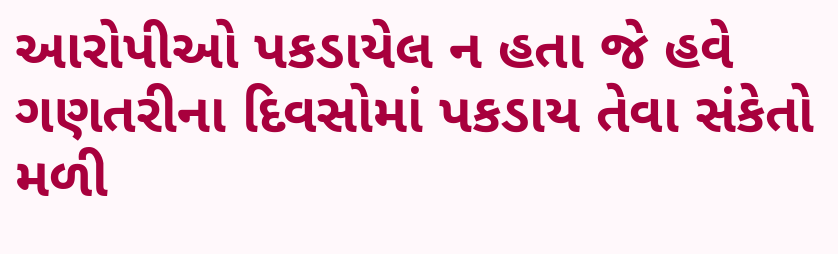આરોપીઓ પકડાયેલ ન હતા જે હવે ગણતરીના દિવસોમાં પકડાય તેવા સંકેતો મળી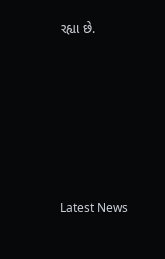રહ્યા છે.






Latest News